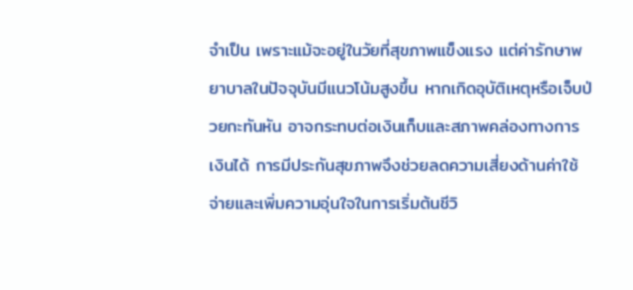จำเป็น เพราะแม้จะอยู่ในวัยที่สุขภาพแข็งแรง แต่ค่ารักษาพยาบาลในปัจจุบันมีแนวโน้มสูงขึ้น หากเกิดอุบัติเหตุหรือเจ็บป่วยกะทันหัน อาจกระทบต่อเงินเก็บและสภาพคล่องทางการเงินได้ การมีประกันสุขภาพจึงช่วยลดความเสี่ยงด้านค่าใช้จ่ายและเพิ่มความอุ่นใจในการเริ่มต้นชีวิ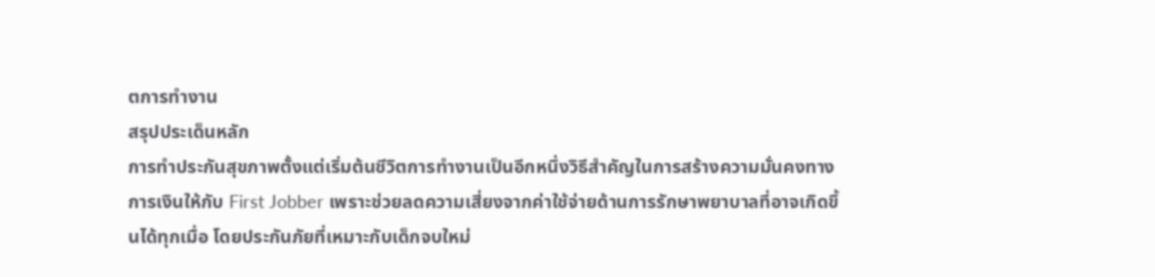ตการทำงาน
สรุปประเด็นหลัก
การทำประกันสุขภาพตั้งแต่เริ่มต้นชีวิตการทำงานเป็นอีกหนึ่งวิธีสำคัญในการสร้างความมั่นคงทางการเงินให้กับ First Jobber เพราะช่วยลดความเสี่ยงจากค่าใช้จ่ายด้านการรักษาพยาบาลที่อาจเกิดขึ้นได้ทุกเมื่อ โดยประกันภัยที่เหมาะกับเด็กจบใหม่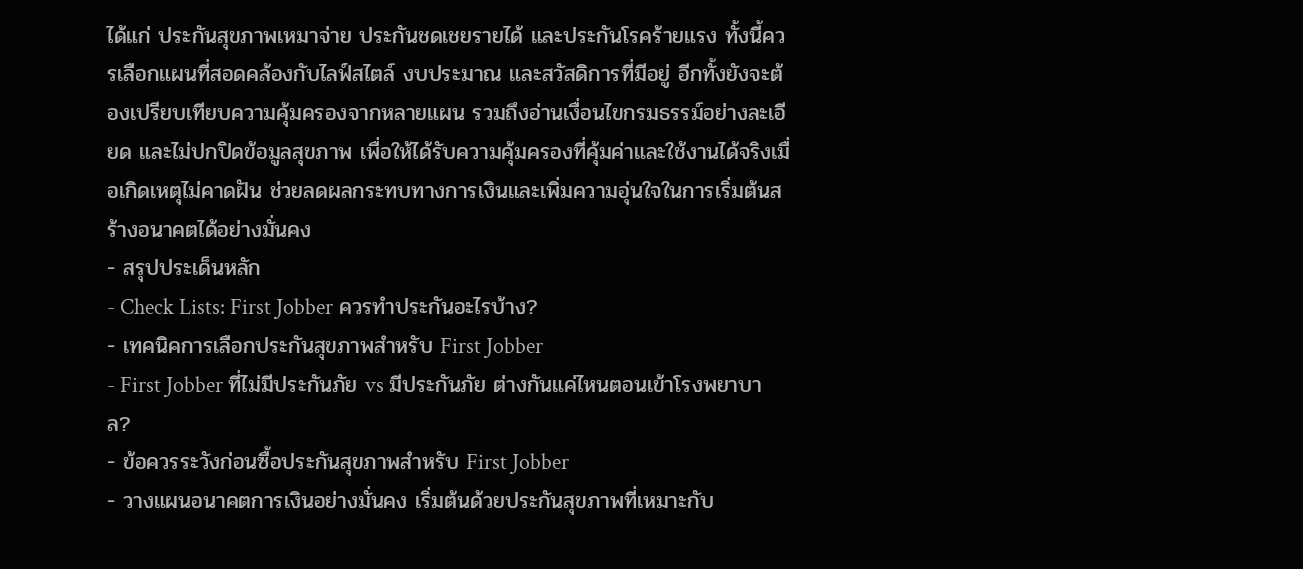ได้แก่ ประกันสุขภาพเหมาจ่าย ประกันชดเชยรายได้ และประกันโรคร้ายแรง ทั้งนี้ควรเลือกแผนที่สอดคล้องกับไลฟ์สไตล์ งบประมาณ และสวัสดิการที่มีอยู่ อีกทั้งยังจะต้องเปรียบเทียบความคุ้มครองจากหลายแผน รวมถึงอ่านเงื่อนไขกรมธรรม์อย่างละเอียด และไม่ปกปิดข้อมูลสุขภาพ เพื่อให้ได้รับความคุ้มครองที่คุ้มค่าและใช้งานได้จริงเมื่อเกิดเหตุไม่คาดฝัน ช่วยลดผลกระทบทางการเงินและเพิ่มความอุ่นใจในการเริ่มต้นสร้างอนาคตได้อย่างมั่นคง
- สรุปประเด็นหลัก
- Check Lists: First Jobber ควรทำประกันอะไรบ้าง?
- เทคนิคการเลือกประกันสุขภาพสำหรับ First Jobber
- First Jobber ที่ไม่มีประกันภัย vs มีประกันภัย ต่างกันแค่ไหนตอนเข้าโรงพยาบาล?
- ข้อควรระวังก่อนซื้อประกันสุขภาพสำหรับ First Jobber
- วางแผนอนาคตการเงินอย่างมั่นคง เริ่มต้นด้วยประกันสุขภาพที่เหมาะกับ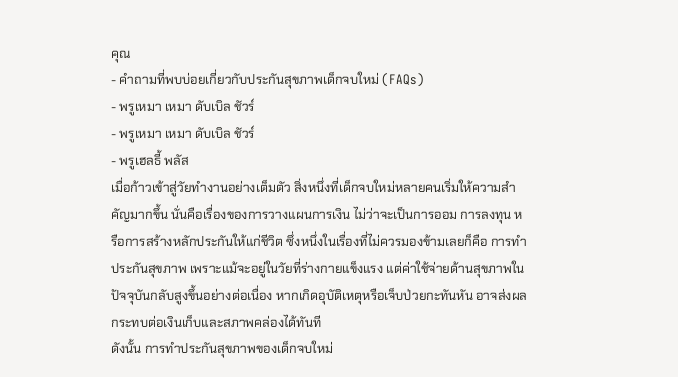คุณ
- คำถามที่พบบ่อยเกี่ยวกับประกันสุขภาพเด็กจบใหม่ (FAQs)
- พรูเหมา เหมา ดับเบิล ชัวร์
- พรูเหมา เหมา ดับเบิล ชัวร์
- พรูเฮลธี้ พลัส
เมื่อก้าวเข้าสู่วัยทำงานอย่างเต็มตัว สิ่งหนึ่งที่เด็กจบใหม่หลายคนเริ่มให้ความสำคัญมากขึ้น นั่นคือเรื่องของการวางแผนการเงิน ไม่ว่าจะเป็นการออม การลงทุน หรือการสร้างหลักประกันให้แก่ชีวิต ซึ่งหนึ่งในเรื่องที่ไม่ควรมองข้ามเลยก็คือ การทำประกันสุขภาพ เพราะแม้จะอยู่ในวัยที่ร่างกายแข็งแรง แต่ค่าใช้จ่ายด้านสุขภาพในปัจจุบันกลับสูงขึ้นอย่างต่อเนื่อง หากเกิดอุบัติเหตุหรือเจ็บป่วยกะทันหัน อาจส่งผลกระทบต่อเงินเก็บและสภาพคล่องได้ทันที
ดังนั้น การทำประกันสุขภาพของเด็กจบใหม่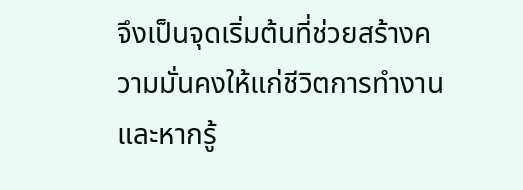จึงเป็นจุดเริ่มต้นที่ช่วยสร้างความมั่นคงให้แก่ชีวิตการทำงาน และหากรู้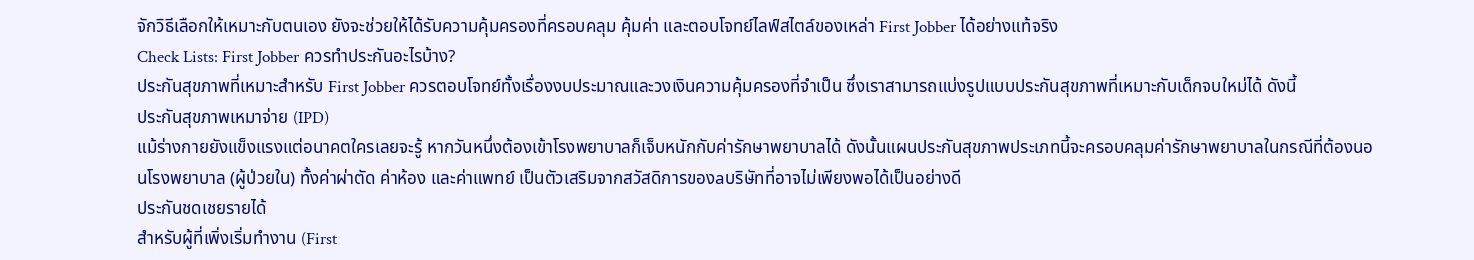จักวิธีเลือกให้เหมาะกับตนเอง ยังจะช่วยให้ได้รับความคุ้มครองที่ครอบคลุม คุ้มค่า และตอบโจทย์ไลฟ์สไตล์ของเหล่า First Jobber ได้อย่างแท้จริง
Check Lists: First Jobber ควรทำประกันอะไรบ้าง?
ประกันสุขภาพที่เหมาะสำหรับ First Jobber ควรตอบโจทย์ทั้งเรื่องงบประมาณและวงเงินความคุ้มครองที่จำเป็น ซึ่งเราสามารถแบ่งรูปแบบประกันสุขภาพที่เหมาะกับเด็กจบใหม่ได้ ดังนี้
ประกันสุขภาพเหมาจ่าย (IPD)
แม้ร่างกายยังแข็งแรงแต่อนาคตใครเลยจะรู้ หากวันหนึ่งต้องเข้าโรงพยาบาลก็เจ็บหนักกับค่ารักษาพยาบาลได้ ดังนั้นแผนประกันสุขภาพประเภทนี้จะครอบคลุมค่ารักษาพยาบาลในกรณีที่ต้องนอนโรงพยาบาล (ผู้ป่วยใน) ทั้งค่าผ่าตัด ค่าห้อง และค่าแพทย์ เป็นตัวเสริมจากสวัสดิการของaบริษัทที่อาจไม่เพียงพอได้เป็นอย่างดี
ประกันชดเชยรายได้
สำหรับผู้ที่เพิ่งเริ่มทำงาน (First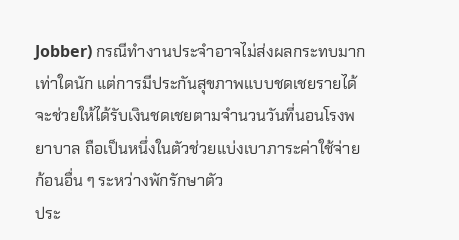Jobber) กรณีทำงานประจำอาจไม่ส่งผลกระทบมากเท่าใดนัก แต่การมีประกันสุขภาพแบบชดเชยรายได้จะช่วยให้ได้รับเงินชดเชยตามจำนวนวันที่นอนโรงพยาบาล ถือเป็นหนึ่งในตัวช่วยแบ่งเบาภาระค่าใช้จ่ายก้อนอื่น ๆ ระหว่างพักรักษาตัว
ประ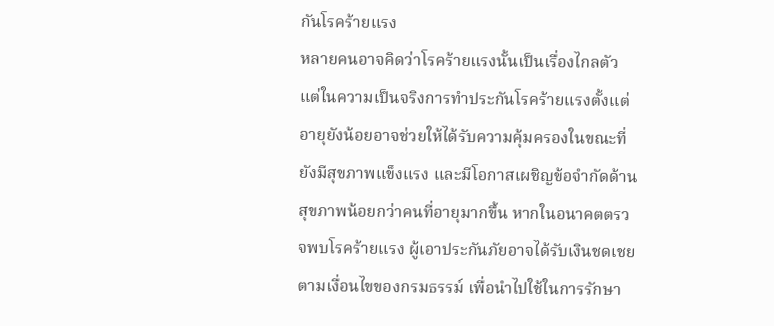กันโรคร้ายแรง
หลายคนอาจคิดว่าโรคร้ายแรงนั้นเป็นเรื่องไกลตัว แต่ในความเป็นจริงการทำประกันโรคร้ายแรงตั้งแต่อายุยังน้อยอาจช่วยให้ได้รับความคุ้มครองในขณะที่ยังมีสุขภาพแข็งแรง และมีโอกาสเผชิญข้อจำกัดด้านสุขภาพน้อยกว่าคนที่อายุมากขึ้น หากในอนาคตตรวจพบโรคร้ายแรง ผู้เอาประกันภัยอาจได้รับเงินชดเชยตามเงื่อนไขของกรมธรรม์ เพื่อนำไปใช้ในการรักษา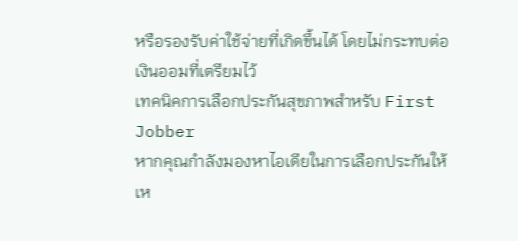หรือรองรับค่าใช้จ่ายที่เกิดขึ้นได้ โดยไม่กระทบต่อเงินออมที่เตรียมไว้
เทคนิคการเลือกประกันสุขภาพสำหรับ First Jobber
หากคุณกำลังมองหาไอเดียในการเลือกประกันให้เห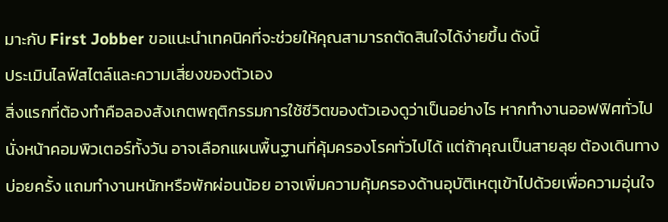มาะกับ First Jobber ขอแนะนำเทคนิคที่จะช่วยให้คุณสามารถตัดสินใจได้ง่ายขึ้น ดังนี้
ประเมินไลฟ์สไตล์และความเสี่ยงของตัวเอง
สิ่งแรกที่ต้องทำคือลองสังเกตพฤติกรรมการใช้ชีวิตของตัวเองดูว่าเป็นอย่างไร หากทำงานออฟฟิศทั่วไป นั่งหน้าคอมพิวเตอร์ทั้งวัน อาจเลือกแผนพื้นฐานที่คุ้มครองโรคทั่วไปได้ แต่ถ้าคุณเป็นสายลุย ต้องเดินทางบ่อยครั้ง แถมทำงานหนักหรือพักผ่อนน้อย อาจเพิ่มความคุ้มครองด้านอุบัติเหตุเข้าไปด้วยเพื่อความอุ่นใจ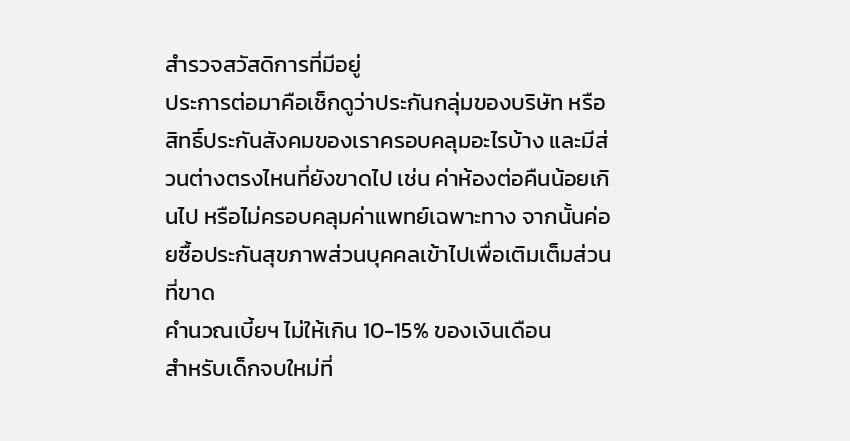สำรวจสวัสดิการที่มีอยู่
ประการต่อมาคือเช็กดูว่าประกันกลุ่มของบริษัท หรือสิทธิ์ประกันสังคมของเราครอบคลุมอะไรบ้าง และมีส่วนต่างตรงไหนที่ยังขาดไป เช่น ค่าห้องต่อคืนน้อยเกินไป หรือไม่ครอบคลุมค่าแพทย์เฉพาะทาง จากนั้นค่อยซื้อประกันสุขภาพส่วนบุคคลเข้าไปเพื่อเติมเต็มส่วนที่ขาด
คำนวณเบี้ยฯ ไม่ให้เกิน 10-15% ของเงินเดือน
สำหรับเด็กจบใหม่ที่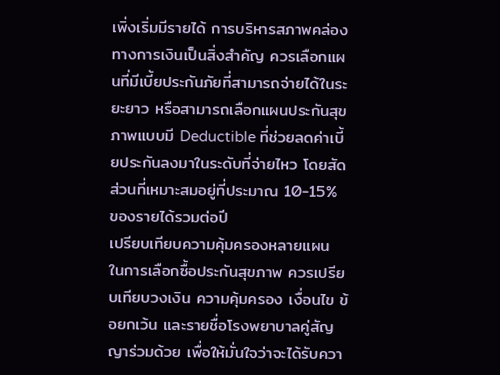เพิ่งเริ่มมีรายได้ การบริหารสภาพคล่องทางการเงินเป็นสิ่งสำคัญ ควรเลือกแผนที่มีเบี้ยประกันภัยที่สามารถจ่ายได้ในระยะยาว หรือสามารถเลือกแผนประกันสุขภาพแบบมี Deductible ที่ช่วยลดค่าเบี้ยประกันลงมาในระดับที่จ่ายไหว โดยสัดส่วนที่เหมาะสมอยู่ที่ประมาณ 10-15% ของรายได้รวมต่อปี
เปรียบเทียบความคุ้มครองหลายแผน
ในการเลือกซื้อประกันสุขภาพ ควรเปรียบเทียบวงเงิน ความคุ้มครอง เงื่อนไข ข้อยกเว้น และรายชื่อโรงพยาบาลคู่สัญญาร่วมด้วย เพื่อให้มั่นใจว่าจะได้รับควา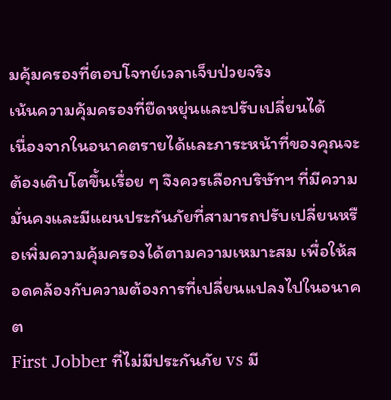มคุ้มครองที่ตอบโจทย์เวลาเจ็บป่วยจริง
เน้นความคุ้มครองที่ยืดหยุ่นและปรับเปลี่ยนได้
เนื่องจากในอนาคตรายได้และภาระหน้าที่ของคุณจะต้องเติบโตขึ้นเรื่อย ๆ จึงควรเลือกบริษัทฯ ที่มีความมั่นคงและมีแผนประกันภัยที่สามารถปรับเปลี่ยนหรือเพิ่มความคุ้มครองได้ตามความเหมาะสม เพื่อให้สอดคล้องกับความต้องการที่เปลี่ยนแปลงไปในอนาคต
First Jobber ที่ไม่มีประกันภัย vs มี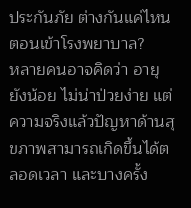ประกันภัย ต่างกันแค่ไหนตอนเข้าโรงพยาบาล?
หลายคนอาจคิดว่า อายุยังน้อย ไม่น่าป่วยง่าย แต่ความจริงแล้วปัญหาด้านสุขภาพสามารถเกิดขึ้นได้ตลอดเวลา และบางครั้ง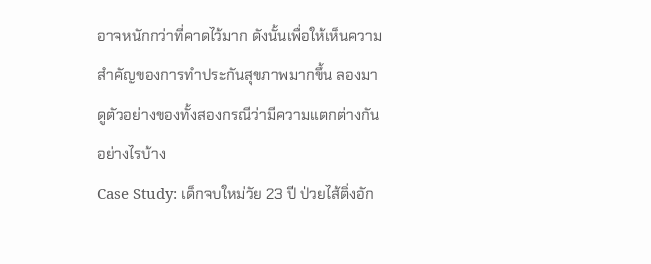อาจหนักกว่าที่คาดไว้มาก ดังนั้นเพื่อให้เห็นความสำคัญของการทำประกันสุขภาพมากขึ้น ลองมาดูตัวอย่างของทั้งสองกรณีว่ามีความแตกต่างกันอย่างไรบ้าง
Case Study: เด็กจบใหม่วัย 23 ปี ป่วยไส้ติ่งอัก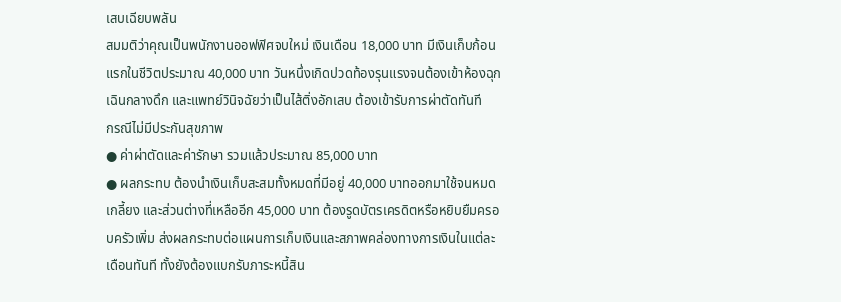เสบเฉียบพลัน
สมมติว่าคุณเป็นพนักงานออฟฟิศจบใหม่ เงินเดือน 18,000 บาท มีเงินเก็บก้อนแรกในชีวิตประมาณ 40,000 บาท วันหนึ่งเกิดปวดท้องรุนแรงจนต้องเข้าห้องฉุกเฉินกลางดึก และแพทย์วินิจฉัยว่าเป็นไส้ติ่งอักเสบ ต้องเข้ารับการผ่าตัดทันที
กรณีไม่มีประกันสุขภาพ
● ค่าผ่าตัดและค่ารักษา รวมแล้วประมาณ 85,000 บาท
● ผลกระทบ ต้องนำเงินเก็บสะสมทั้งหมดที่มีอยู่ 40,000 บาทออกมาใช้จนหมดเกลี้ยง และส่วนต่างที่เหลืออีก 45,000 บาท ต้องรูดบัตรเครดิตหรือหยิบยืมครอบครัวเพิ่ม ส่งผลกระทบต่อแผนการเก็บเงินและสภาพคล่องทางการเงินในแต่ละเดือนทันที ทั้งยังต้องแบกรับภาระหนี้สิน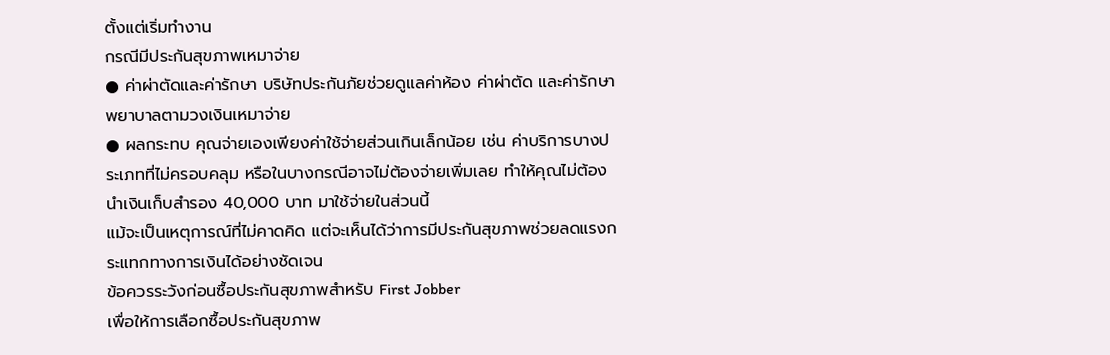ตั้งแต่เริ่มทำงาน
กรณีมีประกันสุขภาพเหมาจ่าย
● ค่าผ่าตัดและค่ารักษา บริษัทประกันภัยช่วยดูแลค่าห้อง ค่าผ่าตัด และค่ารักษาพยาบาลตามวงเงินเหมาจ่าย
● ผลกระทบ คุณจ่ายเองเพียงค่าใช้จ่ายส่วนเกินเล็กน้อย เช่น ค่าบริการบางประเภทที่ไม่ครอบคลุม หรือในบางกรณีอาจไม่ต้องจ่ายเพิ่มเลย ทำให้คุณไม่ต้องนำเงินเก็บสำรอง 40,000 บาท มาใช้จ่ายในส่วนนี้
แม้จะเป็นเหตุการณ์ที่ไม่คาดคิด แต่จะเห็นได้ว่าการมีประกันสุขภาพช่วยลดแรงกระแทกทางการเงินได้อย่างชัดเจน
ข้อควรระวังก่อนซื้อประกันสุขภาพสำหรับ First Jobber
เพื่อให้การเลือกซื้อประกันสุขภาพ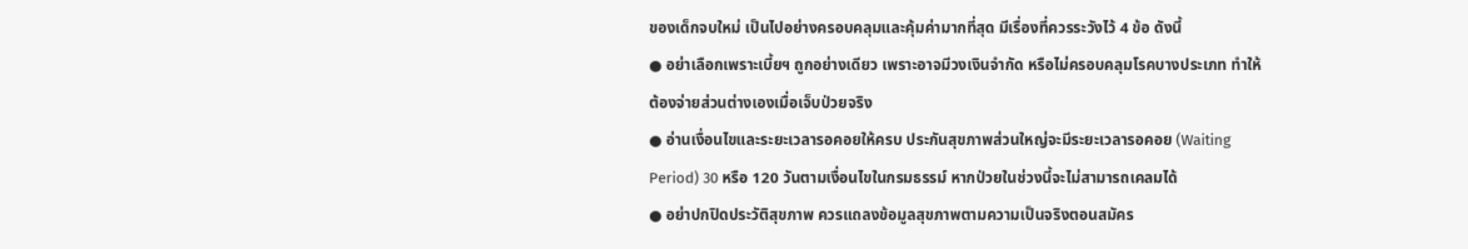ของเด็กจบใหม่ เป็นไปอย่างครอบคลุมและคุ้มค่ามากที่สุด มีเรื่องที่ควรระวังไว้ 4 ข้อ ดังนี้
● อย่าเลือกเพราะเบี้ยฯ ถูกอย่างเดียว เพราะอาจมีวงเงินจำกัด หรือไม่ครอบคลุมโรคบางประเภท ทำให้ต้องจ่ายส่วนต่างเองเมื่อเจ็บป่วยจริง
● อ่านเงื่อนไขและระยะเวลารอคอยให้ครบ ประกันสุขภาพส่วนใหญ่จะมีระยะเวลารอคอย (Waiting Period) 30 หรือ 120 วันตามเงื่อนไขในกรมธรรม์ หากป่วยในช่วงนี้จะไม่สามารถเคลมได้
● อย่าปกปิดประวัติสุขภาพ ควรแถลงข้อมูลสุขภาพตามความเป็นจริงตอนสมัคร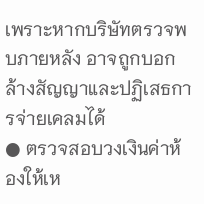เพราะหากบริษัทตรวจพบภายหลัง อาจถูกบอกล้างสัญญาและปฏิเสธการจ่ายเคลมได้
● ตรวจสอบวงเงินค่าห้องให้เห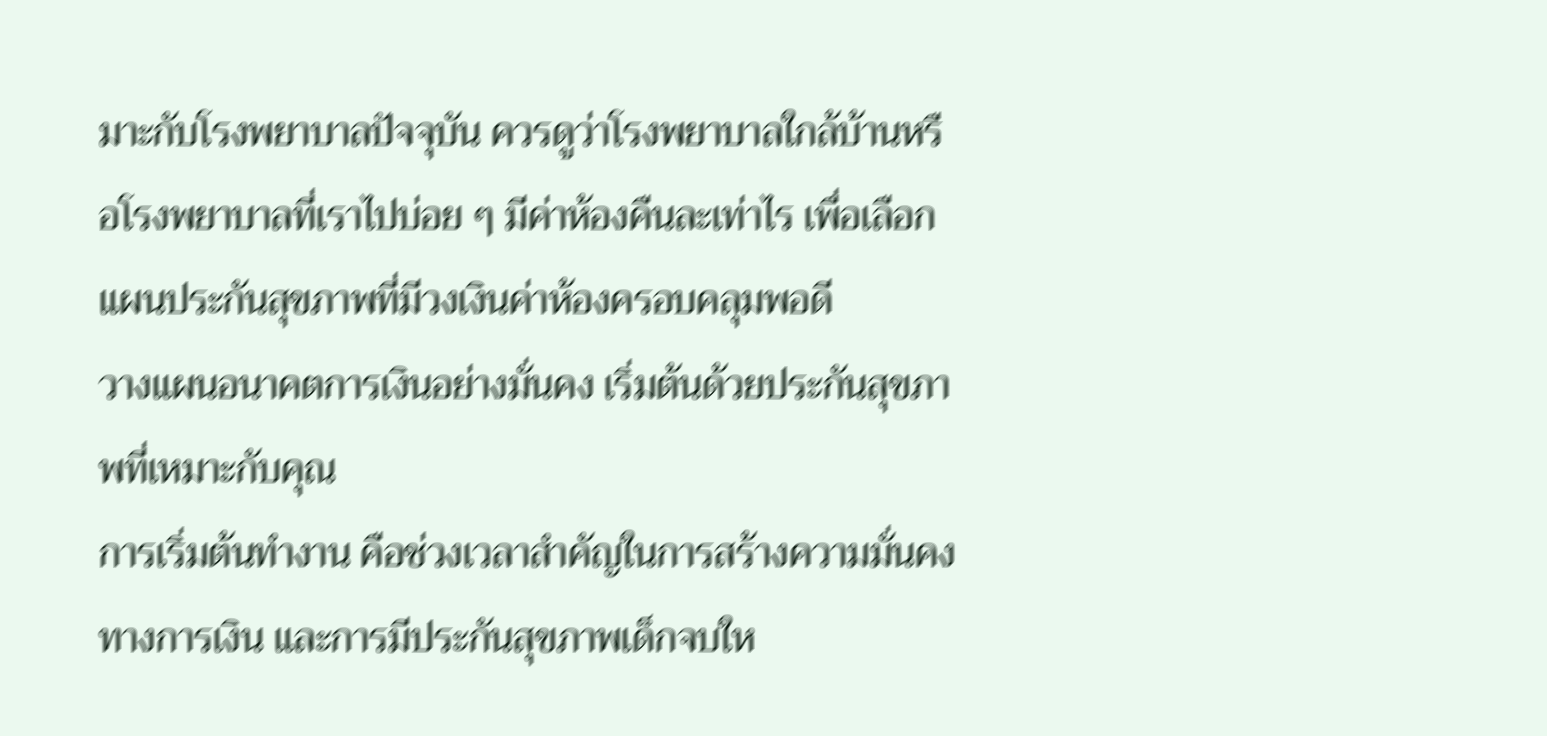มาะกับโรงพยาบาลปัจจุบัน ควรดูว่าโรงพยาบาลใกล้บ้านหรือโรงพยาบาลที่เราไปบ่อย ๆ มีค่าห้องคืนละเท่าไร เพื่อเลือกแผนประกันสุขภาพที่มีวงเงินค่าห้องครอบคลุมพอดี
วางแผนอนาคตการเงินอย่างมั่นคง เริ่มต้นด้วยประกันสุขภาพที่เหมาะกับคุณ
การเริ่มต้นทำงาน คือช่วงเวลาสำคัญในการสร้างความมั่นคงทางการเงิน และการมีประกันสุขภาพเด็กจบให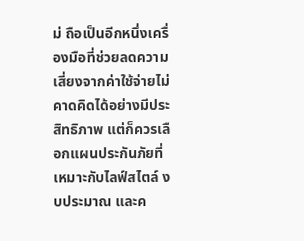ม่ ถือเป็นอีกหนึ่งเครื่องมือที่ช่วยลดความเสี่ยงจากค่าใช้จ่ายไม่คาดคิดได้อย่างมีประสิทธิภาพ แต่ก็ควรเลือกแผนประกันภัยที่เหมาะกับไลฟ์สไตล์ งบประมาณ และค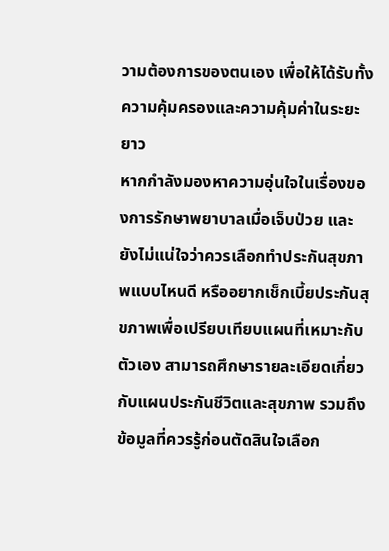วามต้องการของตนเอง เพื่อให้ได้รับทั้งความคุ้มครองและความคุ้มค่าในระยะยาว
หากกำลังมองหาความอุ่นใจในเรื่องของการรักษาพยาบาลเมื่อเจ็บป่วย และยังไม่แน่ใจว่าควรเลือกทำประกันสุขภาพแบบไหนดี หรืออยากเช็กเบี้ยประกันสุขภาพเพื่อเปรียบเทียบแผนที่เหมาะกับตัวเอง สามารถศึกษารายละเอียดเกี่ยวกับแผนประกันชีวิตและสุขภาพ รวมถึงข้อมูลที่ควรรู้ก่อนตัดสินใจเลือก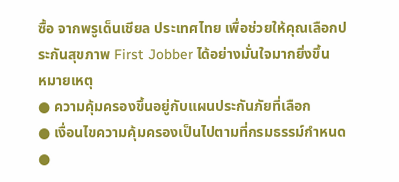ซื้อ จากพรูเด็นเชียล ประเทศไทย เพื่อช่วยให้คุณเลือกประกันสุขภาพ First Jobber ได้อย่างมั่นใจมากยิ่งขึ้น
หมายเหตุ
● ความคุ้มครองขึ้นอยู่กับแผนประกันภัยที่เลือก
● เงื่อนไขความคุ้มครองเป็นไปตามที่กรมธรรม์กำหนด
●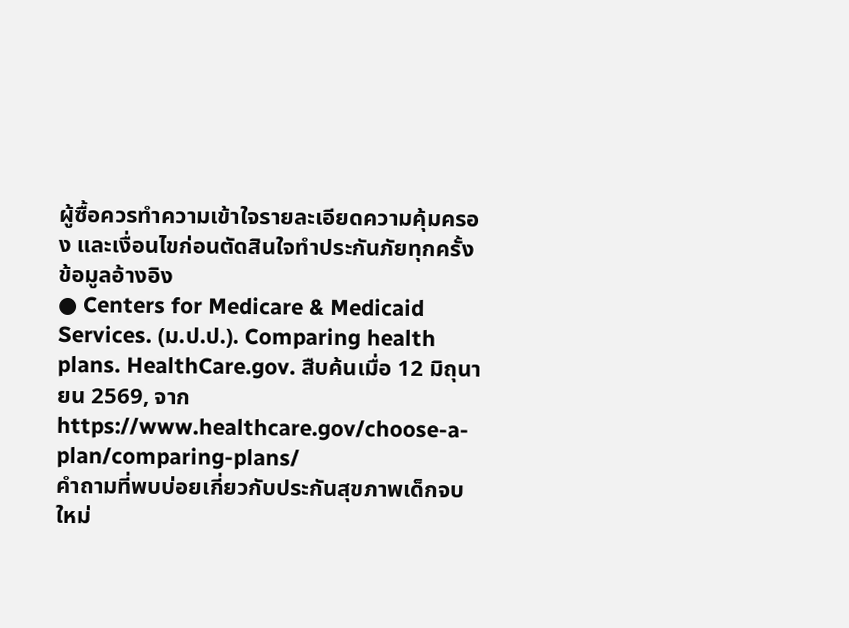ผู้ซื้อควรทำความเข้าใจรายละเอียดความคุ้มครอง และเงื่อนไขก่อนตัดสินใจทำประกันภัยทุกครั้ง
ข้อมูลอ้างอิง
● Centers for Medicare & Medicaid Services. (ม.ป.ป.). Comparing health plans. HealthCare.gov. สืบค้นเมื่อ 12 มิถุนายน 2569, จาก https://www.healthcare.gov/choose-a-plan/comparing-plans/
คำถามที่พบบ่อยเกี่ยวกับประกันสุขภาพเด็กจบใหม่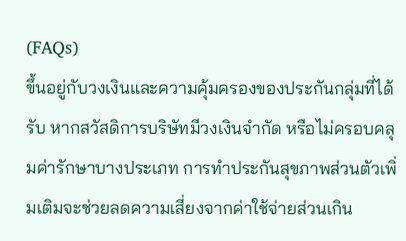(FAQs)
ขึ้นอยู่กับวงเงินและความคุ้มครองของประกันกลุ่มที่ได้รับ หากสวัสดิการบริษัทมีวงเงินจำกัด หรือไม่ครอบคลุมค่ารักษาบางประเภท การทำประกันสุขภาพส่วนตัวเพิ่มเติมจะช่วยลดความเสี่ยงจากค่าใช้จ่ายส่วนเกิน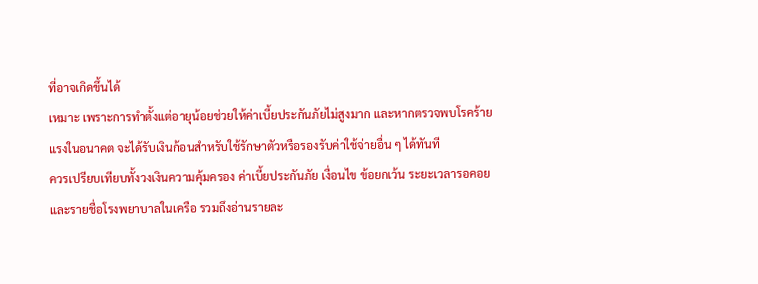ที่อาจเกิดขึ้นได้
เหมาะ เพราะการทำตั้งแต่อายุน้อยช่วยให้ค่าเบี้ยประกันภัยไม่สูงมาก และหากตรวจพบโรคร้ายแรงในอนาคต จะได้รับเงินก้อนสำหรับใช้รักษาตัวหรือรองรับค่าใช้จ่ายอื่น ๆ ได้ทันที
ควรเปรียบเทียบทั้งวงเงินความคุ้มครอง ค่าเบี้ยประกันภัย เงื่อนไข ข้อยกเว้น ระยะเวลารอคอย และรายชื่อโรงพยาบาลในเครือ รวมถึงอ่านรายละ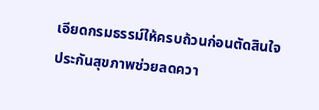เอียดกรมธรรม์ให้ครบถ้วนก่อนตัดสินใจ
ประกันสุขภาพช่วยลดควา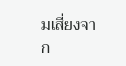มเสี่ยงจาก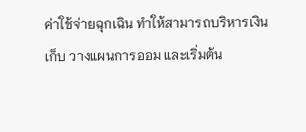ค่าใช้จ่ายฉุกเฉิน ทำให้สามารถบริหารเงินเก็บ วางแผนการออม และเริ่มต้น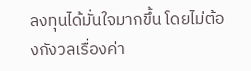ลงทุนได้มั่นใจมากขึ้น โดยไม่ต้องกังวลเรื่องค่า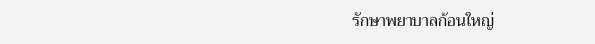รักษาพยาบาลก้อนใหญ่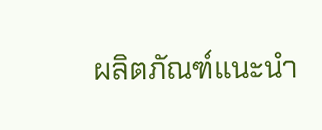ผลิตภัณฑ์แนะนำ